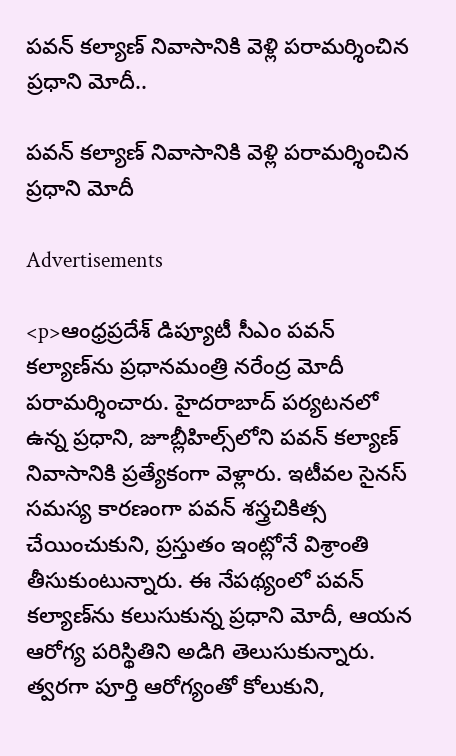పవన్ కల్యాణ్ నివాసానికి వెళ్లి పరామర్శించిన ప్రధాని మోదీ..

పవన్ కల్యాణ్ నివాసానికి వెళ్లి పరామర్శించిన ప్రధాని మోదీ

Advertisements

<p>ఆంధ్రప్రదేశ్ డిప్యూటీ సీఎం పవన్ కల్యాణ్‌ను ప్రధానమంత్రి నరేంద్ర మోదీ పరామర్శించారు. హైదరాబాద్ పర్యటనలో ఉన్న ప్రధాని, జూబ్లీహిల్స్‌లోని పవన్ కల్యాణ్ నివాసానికి ప్రత్యేకంగా వెళ్లారు. ఇటీవల సైనస్ సమస్య కారణంగా పవన్ శస్త్రచికిత్స చేయించుకుని, ప్రస్తుతం ఇంట్లోనే విశ్రాంతి తీసుకుంటున్నారు. ఈ నేపథ్యంలో పవన్ కల్యాణ్‌ను కలుసుకున్న ప్రధాని మోదీ, ఆయన ఆరోగ్య పరిస్థితిని అడిగి తెలుసుకున్నారు. త్వరగా పూర్తి ఆరోగ్యంతో కోలుకుని,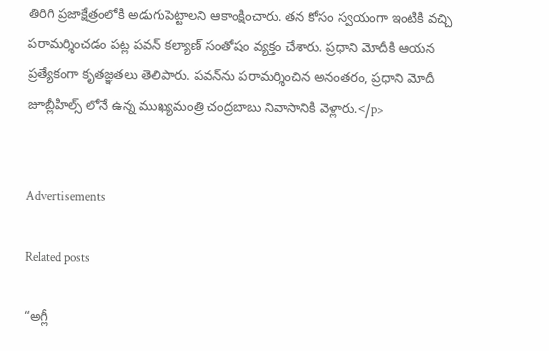తిరిగి ప్రజాక్షేత్రంలోకి అడుగుపెట్టాలని ఆకాంక్షించారు. తన కోసం స్వయంగా ఇంటికి వచ్చి పరామర్శించడం పట్ల పవన్ కల్యాణ్ సంతోషం వ్యక్తం చేశారు. ప్రధాని మోదీకి ఆయన ప్రత్యేకంగా కృతజ్ఞతలు తెలిపారు. పవన్‌ను పరామర్శించిన అనంతరం, ప్రధాని మోదీ జూబ్లీహిల్స్ లోనే ఉన్న ముఖ్యమంత్రి చంద్రబాబు నివాసానికి వెళ్లారు.</p>


Advertisements

Related posts

“అగ్లీ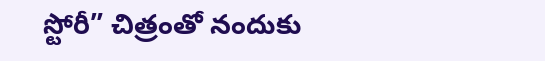స్టోరీ” చిత్రంతో నందుకు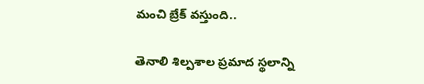మంచి బ్రేక్ వస్తుంది..

తెనాలి శిల్పశాల ప్రమాద స్థలాన్ని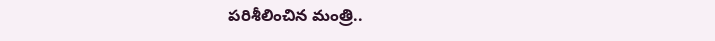పరిశీలించిన మంత్రి..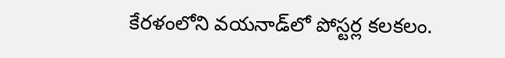కేరళంలోని వయనాడ్‌లో పోస్టర్ల కలకలం.